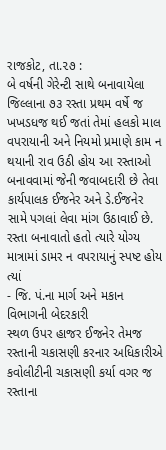રાજકોટ, તા.૨૭ :
બે વર્ષની ગેરેન્ટી સાથે બનાવાયેલા જિલ્લાના ૭૩ રસ્તા પ્રથમ વર્ષે જ ખખડધજ થઈ જતાં તેમાં હલકો માલ વપરાયાની અને નિયમો પ્રમાણે કામ ન થયાની રાવ ઉઠી હોય આ રસ્તાઓ બનાવવામાં જેની જવાબદારી છે તેવા કાર્યપાલક ઈજનેર અને ડે.ઈજનેર સામે પગલાં લેવા માંગ ઉઠાવાઈ છે. રસ્તા બનાવાતો હતો ત્યારે યોગ્ય માત્રામાં ડામર ન વપરાયાનું સ્પષ્ટ હોય ત્યાં
- જિ. પં.ના માર્ગ અને મકાન વિભાગની બેદરકારી
સ્થળ ઉપર હાજર ઈજનેર તેમજ રસ્તાની ચકાસણી કરનાર અધિકારીએ કવોલીટીની ચકાસણી કર્યા વગર જ રસ્તાના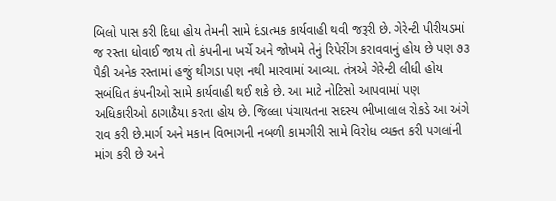બિલો પાસ કરી દિધા હોય તેમની સામે દંડાત્મક કાર્યવાહી થવી જરૂરી છે. ગેરેન્ટી પીરીયડમાં જ રસ્તા ધોવાઈ જાય તો કંપનીના ખર્ચે અને જોખમે તેનું રિપેરીંગ કરાવવાનું હોય છે પણ ૭૩ પૈકી અનેક રસ્તામાં હજું થીગડા પણ નથી મારવામાં આવ્યા. તંત્રએ ગેરેન્ટી લીધી હોય સબંધિત કંપનીઓ સામે કાર્યવાહી થઈ શકે છે. આ માટે નોટિસો આપવામાં પણ અધિકારીઓ ઠાગાઠૈયા કરતા હોય છે. જિલ્લા પંચાયતના સદસ્ય ભીખાલાલ રોકડે આ અંગે રાવ કરી છે.માર્ગ અને મકાન વિભાગની નબળી કામગીરી સામે વિરોધ વ્યક્ત કરી પગલાંની માંગ કરી છે અને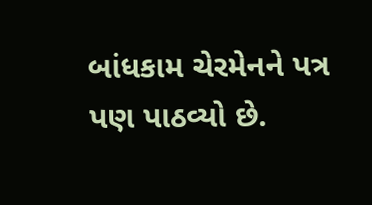બાંધકામ ચેરમેનને પત્ર પણ પાઠવ્યો છે.